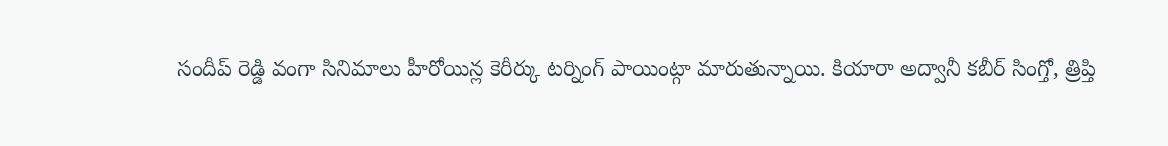సందీప్ రెడ్డి వంగా సినిమాలు హీరోయిన్ల కెరీర్కు టర్నింగ్ పాయింట్గా మారుతున్నాయి. కియారా అద్వానీ కబీర్ సింగ్తో, త్రిప్తి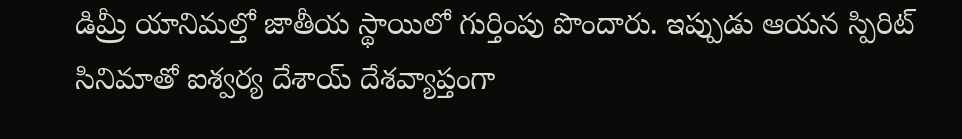డిమ్రీ యానిమల్తో జాతీయ స్థాయిలో గుర్తింపు పొందారు. ఇప్పుడు ఆయన స్పిరిట్ సినిమాతో ఐశ్వర్య దేశాయ్ దేశవ్యాప్తంగా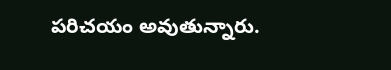పరిచయం అవుతున్నారు.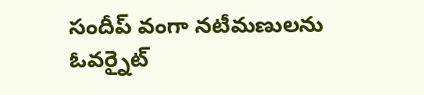సందీప్ వంగా నటీమణులను ఓవర్నైట్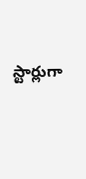స్టార్లుగా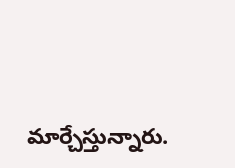మార్చేస్తున్నారు.